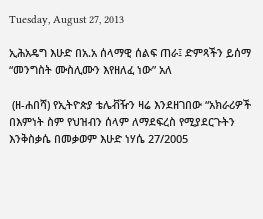Tuesday, August 27, 2013

ኢሕአዴግ እሁድ በአ.አ ሰላማዊ ሰልፍ ጠራ፤ ድምጻችን ይሰማ “መንግስት ሙስሊሙን እየዘለፈ ነው” አለ

 (ዘ-ሐበሻ) የኢትዮጵያ ቴሌቭዥን ዛሬ እንደዘገበው “አክራሪዎች በእምነት ስም የህዝብን ሰላም ለማደፍረስ የሚያደርጉትን እንቅስቃሴ በመቃወም እሁድ ነሃሴ 27/2005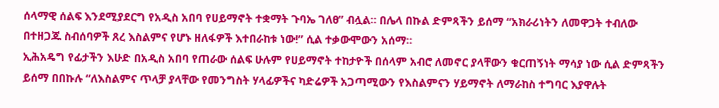ሰላማዊ ሰልፍ እንደሚያደርግ የአዲስ አበባ የሀይማኖት ተቋማት ጉባኤ ገለፀ” ብሏል። በሌላ በኩል ድምጻችን ይሰማ “አክራሪነትን ለመዋጋት ተብለው በተዘጋጁ ስብሰባዎች ጸረ እስልምና የሆኑ ዘለፋዎች እተበራከቱ ነው!” ሲል ተቃውሞውን አሰማ።
ኢሕአዴግ የፊታችን እሁድ በአዲስ አበባ የጠራው ሰልፍ ሁሉም የሀይማኖት ተከታዮች በሰላም አብሮ ለመኖር ያላቸውን ቁርጠኝነት ማሳያ ነው ሲል ድምጻችን ይሰማ በበኩሉ “ለእስልምና ጥላቻ ያላቸው የመንግስት ሃላፊዎችና ካድሬዎች አጋጣሚውን የእስልምናን ሃይማኖት ለማራከስ ተግባር እያዋሉት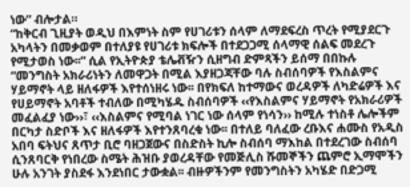ነው” ብሎታል።
“ከቅርብ ጊዚያት ወዲህ በእምነት ስም የሀገሪቱን ሰላም ለማደፍረስ ጥረት የሚያደርጉ አካላትን በመቃወም በተለያዩ የሀገሪቱ ክፍሎች በተደጋጋሚ ሰላማዊ ሰልፍ መደረጉ የሚታወስ ነው፡፡” ሲል የኢትዮጵያ ቴሌቭዥን ሲዘግብ ድምጻችን ይሰማ በበኩሉ “መንግስት አክራሪነትን ለመዋጋት በሚል እያዘጋጃቸው ባሉ ስብሰባዎች የእስልምና ሃይማኖት ላይ ዘለፋዎች እየተሰነዘሩ ነው፡፡ በየክፍለ ከተማውና ወረዳዎች ለካድሬዎች እና የሀይማኖት አባቶች ተብለው በሚካሄዱ ስብሰባዎች ‹‹የእስልምና ሃይማኖት የአክራሪዎች መፈልፈያ ነው››፣ ‹‹እስልምና የሚባል ነገር ነው ሰላም የነሳን›› ከሚሉ ተነስቶ ሌሎችም በርካታ ስድቦች እና ዘለፋዎች እየተንጸባረቁ ነው፡፡ በተለይ ባለፈው ረቡእና ሐሙስ የአዲስ አበባ ፍትህና ጸጥታ ቢሮ ባዘጋጀውና በስድስት ኪሎ ስብሰባ ማእከል በተደረገው ስብሰባ ሲንጸባርቅ የነበረው ስሜት ሕዝቡ ያወረዳቸው የመጅሊስ ሹመኞችን ጨምሮ ኢማሞችን ሁሉ አንገት ያስደፋ እንደነበር ታውቋል፡፡ ብዙዎችንም የመንግስትን አካሄድ በድጋሚ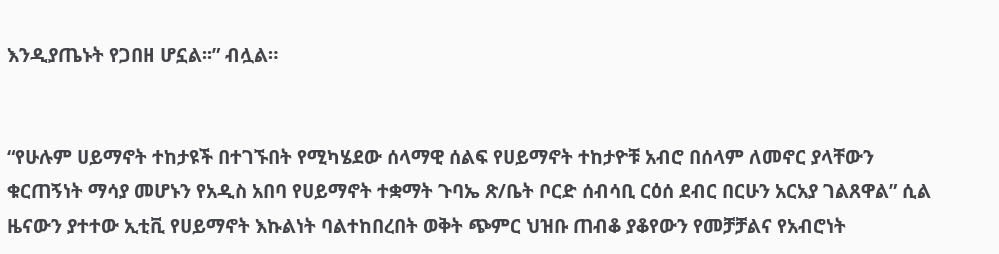እንዲያጤኑት የጋበዘ ሆኗል፡፡” ብሏል።


“የሁሉም ሀይማኖት ተከታዩች በተገኙበት የሚካሄደው ሰላማዊ ሰልፍ የሀይማኖት ተከታዮቹ አብሮ በሰላም ለመኖር ያላቸውን ቁርጠኝነት ማሳያ መሆኑን የአዲስ አበባ የሀይማኖት ተቋማት ጉባኤ ጽ/ቤት ቦርድ ሰብሳቢ ርዕሰ ደብር በርሁን አርአያ ገልጸዋል” ሲል ዜናውን ያተተው ኢቲቪ የሀይማኖት እኩልነት ባልተከበረበት ወቅት ጭምር ህዝቡ ጠብቆ ያቆየውን የመቻቻልና የአብሮነት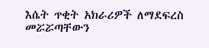እሴት ጥቂት አክራሪዎች ለማደፍረስ መሯሯጣቸውን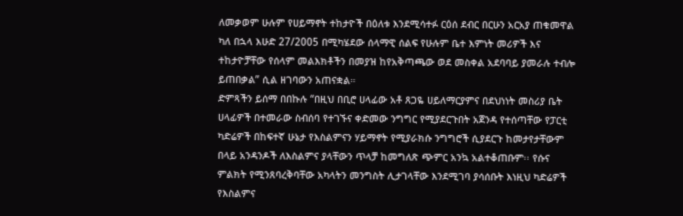ለመቃወም ሁሉም የሀይማኖት ተከታዮች በዕለቱ እንደሚሳተፉ ርዕሰ ደብር በርሁን አርአያ ጠቁመዋል ካለ በኋላ እሁድ 27/2005 በሚካሄደው ሰላማዊ ሰልፍ የሁሉም ቤተ እምነት መሪዎች እና ተከታዮቻቸው የሰላም መልእክቶችን በመያዝ ከየአቅጣጫው ወደ መስቀል አደባባይ ያመራሉ ተብሎ ይጠበቃል” ሲል ዘገባውን አጠናቋል።
ድምጻችን ይሰማ በበኩሉ “በዚህ በቢሮ ሀላፊው አቶ ጸጋዬ ሀይለማርያምና በደህነነት መስሪያ ቤት ሀላፊዎች በተመራው ስብሰባ የተገኙና ቀድመው ንግግር የሚያደርጉበት አጀንዳ የተሰጣቸው የፓርቲ ካድሬዎች በከፍተኛ ሁኔታ የእስልምናን ሃይማኖት የሚያራክሱ ንግግሮች ሲያደርጉ ከመታየታቸውም በላይ አንዳንዶች ለእስልምና ያላቸውን ጥላቻ ከመግለጽ ጭምር አንኳ አልተቆጠቡም፡፡ የሱና ምልክት የሚንጸባረቅባቸው አካላትን መንግስት ሊታገላቸው እንደሚገባ ያሳሰቡት እነዚህ ካድሬዎች የእስልምና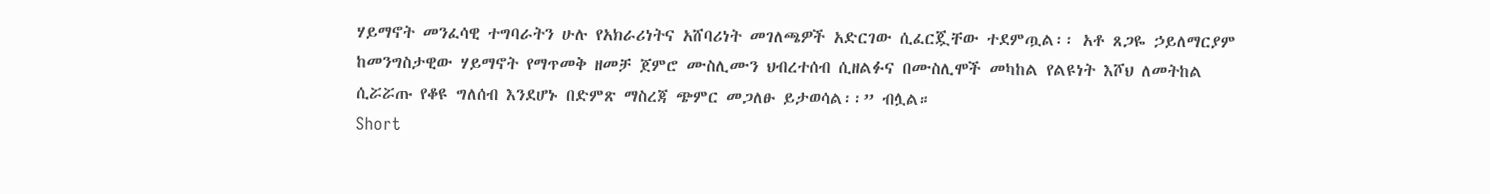ሃይማኖት መንፈሳዊ ተግባራትን ሁሉ የአክራሪነትና አሸባሪነት መገለጫዎች አድርገው ሲፈርጇቸው ተደምጧል፡፡ አቶ ጸጋዬ ኃይለማርያም ከመንግስታዊው ሃይማኖት የማጥመቅ ዘመቻ ጀምሮ ሙስሊሙን ህብረተሰብ ሲዘልፉና በሙስሊሞች መካከል የልዩነት እሾህ ለመትከል ሲሯሯጡ የቆዩ ግለሰብ እንደሆኑ በድምጽ ማስረጃ ጭምር መጋለፁ ይታወሳል፡፡” ብሏል።
Short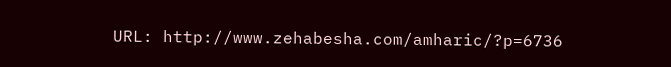URL: http://www.zehabesha.com/amharic/?p=6736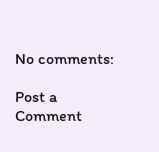No comments:

Post a Comment